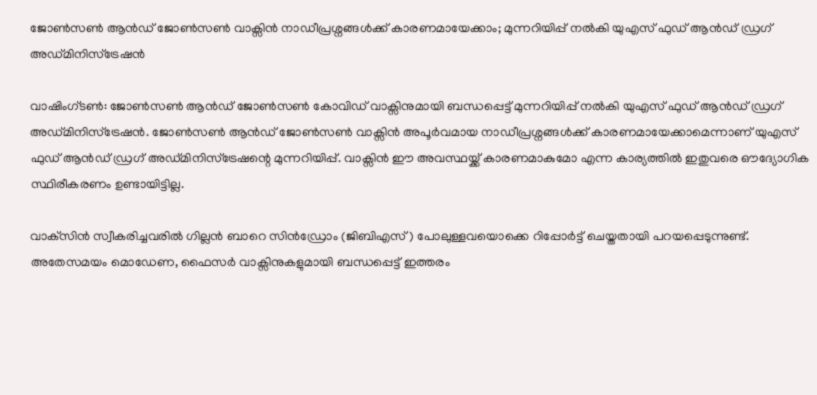ജോൺസൺ ആൻഡ് ജോൺസൺ വാക്സിൻ നാഡീപ്രശ്നങ്ങൾക്ക് കാരണമായേക്കാം; മുന്നറിയിപ്പ് നൽകി യുഎസ് ഫുഡ് ആൻഡ് ഡ്രഗ് അഡ്മിനിസ്ട്രേഷൻ

വാഷിംഗ്ടൺ: ജോൺസൺ ആൻഡ് ജോൺസൺ കോവിഡ് വാക്സിനുമായി ബന്ധപ്പെട്ട് മുന്നറിയിപ്പ് നൽകി യുഎസ് ഫുഡ് ആൻഡ് ഡ്രഗ് അഡ്മിനിസ്ട്രേഷൻ. ജോൺസൺ ആൻഡ് ജോൺസൺ വാക്സിൻ അപൂർവമായ നാഡീപ്രശ്നങ്ങൾക്ക് കാരണമായേക്കാമെന്നാണ് യുഎസ് ഫുഡ് ആൻഡ് ഡ്രഗ് അഡ്മിനിസ്‌ട്രേഷന്റെ മുന്നറിയിപ്പ്. വാക്സിൻ ഈ അവസ്ഥയ്ക്ക് കാരണമാകുമോ എന്ന കാര്യത്തിൽ ഇതുവരെ ഔദ്യോഗിക സ്ഥിരീകരണം ഉണ്ടായിട്ടില്ല.

വാക്‌സിൻ സ്വീകരിച്ചവരിൽ ഗില്ലൻ ബാറെ സിൻഡ്രോം (ജിബിഎസ്) പോലുള്ളവയൊക്കെ റിപ്പോർട്ട് ചെയ്തതായി പറയപ്പെടുന്നുണ്ട്. അതേസമയം മൊഡേണ, ഫൈസർ വാക്സിനുകളുമായി ബന്ധപ്പെട്ട് ഇത്തരം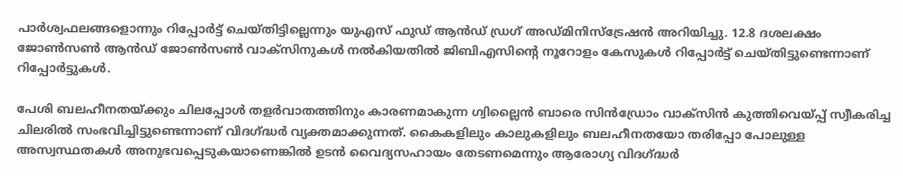പാർശ്വഫലങ്ങളൊന്നും റിപ്പോർട്ട് ചെയ്തിട്ടില്ലെന്നും യുഎസ് ഫുഡ് ആൻഡ് ഡ്രഗ് അഡ്മിനിസ്ട്രേഷൻ അറിയിച്ചു. 12.8 ദശലക്ഷം ജോൺസൺ ആൻഡ് ജോൺസൺ വാക്സിനുകൾ നൽകിയതിൽ ജിബിഎസിന്റെ നൂറോളം കേസുകൾ റിപ്പോർട്ട് ചെയ്തിട്ടുണ്ടെന്നാണ് റിപ്പോർട്ടുകൾ.

പേശി ബലഹീനതയ്ക്കും ചിലപ്പോൾ തളർവാതത്തിനും കാരണമാകുന്ന ഗ്വില്ലൈൻ ബാരെ സിൻഡ്രോം വാക്സിൻ കുത്തിവെയ്പ്പ് സ്വീകരിച്ച ചിലരിൽ സംഭവിച്ചിട്ടുണ്ടെന്നാണ് വിദഗ്ദ്ധർ വ്യക്തമാക്കുന്നത്. കൈകളിലും കാലുകളിലും ബലഹീനതയോ തരിപ്പോ പോലുള്ള അസ്വസ്ഥതകൾ അനുഭവപ്പെടുകയാണെങ്കിൽ ഉടൻ വൈദ്യസഹായം തേടണമെന്നും ആരോഗ്യ വിദഗ്ദ്ധർ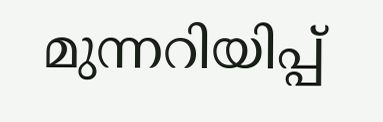മുന്നറിയിപ്പ്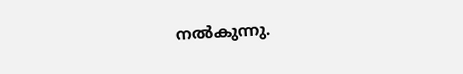നൽകുന്നു.